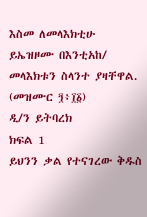እስመ ለመላእክቲሁ ይኤዝዞሙ በእንቲአከ/ መላእክቱን ስላንተ ያዛቸዋል. (መዝሙር ፺፥፲፩)
ዲ/ን ይትባረክ
ክፍል 1
ይህንን ቃል የተናገረው ቅዱስ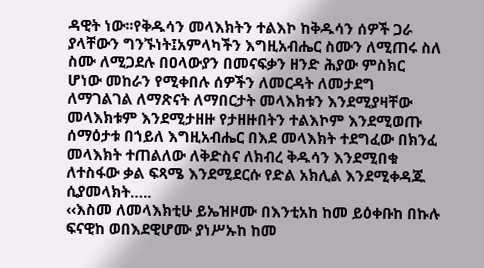ዳዊት ነው፡፡የቅዱሳን መላእክትን ተልእኮ ከቅዱሳን ሰዎች ጋራ ያላቸውን ግንኙነት፤አምላካችን እግዚአብሔር ስሙን ለሚጠሩ ስለ ስሙ ለሚጋደሉ በዐላውያን በመናፍቃን ዘንድ ሕያው ምስክር ሆነው መከራን የሚቀበሉ ሰዎችን ለመርዳት ለመታደግ ለማገልገል ለማጽናት ለማበርታት መላእክቱን እንደሚያዛቸው መላእክቱም እንደሚታዘዙ የታዘዙበትን ተልእኮም እንደሚወጡ ሰማዕታቱ በኀይለ እግዚአብሔር በእደ መላእክት ተደግፈው በክንፈ መላእክት ተጠልለው ለቅድስና ለክብረ ቅዱሳን እንደሚበቁ ለተስፋው ቃል ፍጻሜ እንደሚደርሱ የድል አክሊል እንደሚቀዳጁ ሲያመላክት…..
‹‹እስመ ለመላእክቲሁ ይኤዝዞሙ በእንቲአከ ከመ ይዕቀቡከ በኩሉ ፍናዊከ ወበእደዊሆሙ ያነሥኡከ ከመ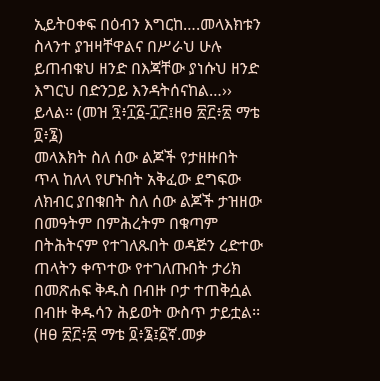ኢይትዐቀፍ በዕብን እግርከ….መላእክቱን ስላንተ ያዝዛቸዋልና በሥራህ ሁሉ ይጠብቁህ ዘንድ በእጃቸው ያነሱህ ዘንድ እግርህ በድንጋይ እንዳትሰናከል…›› ይላል፡፡ (መዝ ፺፥፲፩-፲፫፤ዘፀ ፳፫፥፳ ማቴ ፬፥፮)
መላእክት ስለ ሰው ልጆች የታዘዙበት ጥላ ከለላ የሆኑበት አቅፈው ደግፍው ለክብር ያበቁበት ስለ ሰው ልጆች ታዝዘው በመዓትም በምሕረትም በቁጣም በትሕትናም የተገለጹበት ወዳጅን ረድተው ጠላትን ቀጥተው የተገለጡበት ታሪክ በመጽሐፍ ቅዱስ በብዙ ቦታ ተጠቅሷል በብዙ ቅዱሳን ሕይወት ውስጥ ታይቷል፡፡(ዘፀ ፳፫፥፳ ማቴ ፬፥፮፤፩ኛ.መቃ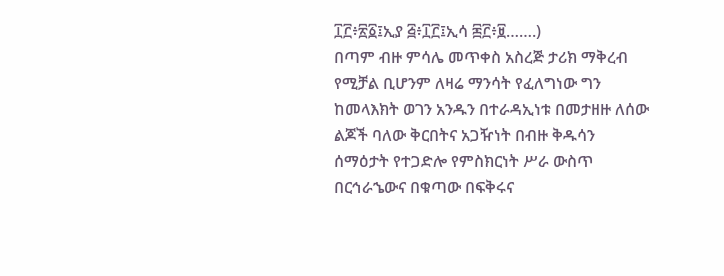፲፫፥፳፩፤ኢያ ፭፥፲፫፤ኢሳ ፷፫፥፱…….)
በጣም ብዙ ምሳሌ መጥቀስ አስረጅ ታሪክ ማቅረብ የሚቻል ቢሆንም ለዛሬ ማንሳት የፈለግነው ግን ከመላእክት ወገን አንዱን በተራዳኢነቱ በመታዘዙ ለሰው ልጆች ባለው ቅርበትና አጋዥነት በብዙ ቅዱሳን ሰማዕታት የተጋድሎ የምስክርነት ሥራ ውስጥ በርኅራኄውና በቁጣው በፍቅሩና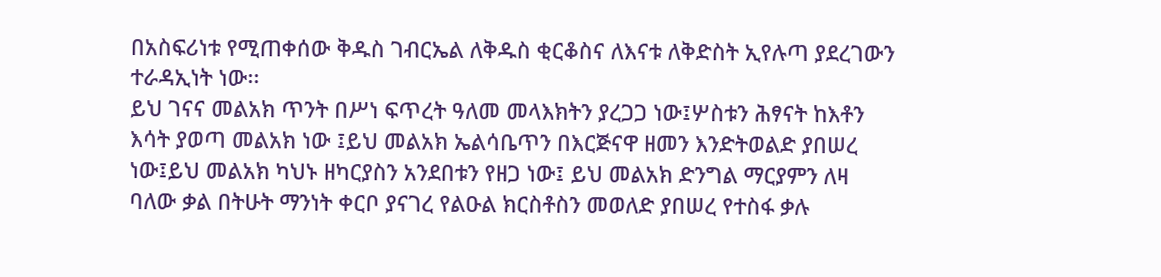በአስፍሪነቱ የሚጠቀሰው ቅዱስ ገብርኤል ለቅዱስ ቂርቆስና ለእናቱ ለቅድስት ኢየሉጣ ያደረገውን ተራዳኢነት ነው፡፡
ይህ ገናና መልአክ ጥንት በሥነ ፍጥረት ዓለመ መላእክትን ያረጋጋ ነው፤ሦስቱን ሕፃናት ከእቶን እሳት ያወጣ መልአክ ነው ፤ይህ መልአክ ኤልሳቤጥን በእርጅናዋ ዘመን እንድትወልድ ያበሠረ ነው፤ይህ መልአክ ካህኑ ዘካርያስን አንደበቱን የዘጋ ነው፤ ይህ መልአክ ድንግል ማርያምን ለዛ ባለው ቃል በትሁት ማንነት ቀርቦ ያናገረ የልዑል ክርስቶስን መወለድ ያበሠረ የተስፋ ቃሉ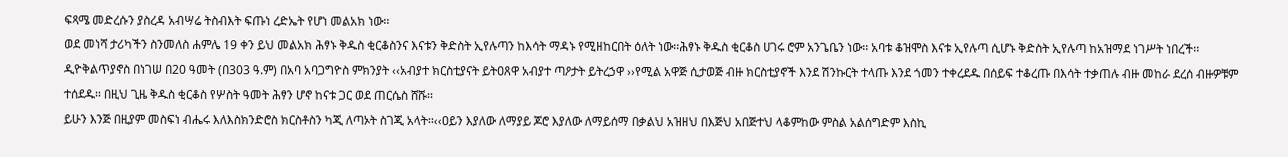ፍጻሜ መድረሱን ያስረዳ አብሣሬ ትስብእት ፍጡነ ረድኤት የሆነ መልአክ ነው፡፡
ወደ መነሻ ታሪካችን ስንመለስ ሐምሌ 19 ቀን ይህ መልአክ ሕፃኑ ቅዱስ ቂርቆስንና እናቱን ቅድስት ኢየሉጣን ከእሳት ማዳኑ የሚዘከርበት ዕለት ነው፡፡ሕፃኑ ቅዱስ ቂርቆስ ሀገሩ ሮም አንጌቤን ነው፡፡ አባቱ ቆዝሞስ እናቱ ኢየሉጣ ሲሆኑ ቅድስት ኢየሉጣ ከአዝማደ ነገሥት ነበረች፡፡ዲዮቅልጥያኖስ በነገሠ በ20 ዓመት (በ303 ዓ.ም) በአባ አባጋግዮስ ምክንያት ‹‹አብያተ ክርስቲያናት ይትዐጸዋ አብያተ ጣዖታት ይትረኃዋ ››የሚል አዋጅ ሲታወጅ ብዙ ክርስቲያኖች እንደ ሽንኩርት ተላጡ እንደ ጎመን ተቀረደዱ በሰይፍ ተቆረጡ በእሳት ተቃጠሉ ብዙ መከራ ደረሰ ብዙዎቹም ተሰደዱ፡፡ በዚህ ጊዜ ቅዱስ ቂርቆስ የሦስት ዓመት ሕፃን ሆኖ ከናቱ ጋር ወደ ጠርሴስ ሸሹ፡፡
ይሁን እንጅ በዚያም መስፍነ ብሔሩ እለእስክንድሮስ ክርስቶስን ካጂ ለጣኦት ስገጂ አላት፡፡‹‹ዐይን እያለው ለማያይ ጆሮ እያለው ለማይሰማ በቃልህ አዝዘህ በእጅህ አበጅተህ ላቆምከው ምስል አልሰግድም እስኪ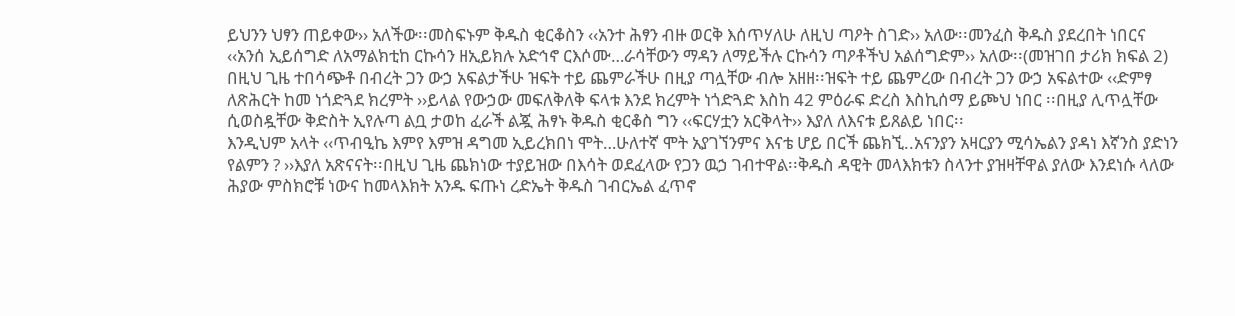ይህንን ህፃን ጠይቀው›› አለችው፡፡መስፍኑም ቅዱስ ቂርቆስን ‹‹አንተ ሕፃን ብዙ ወርቅ እሰጥሃለሁ ለዚህ ጣዖት ስገድ›› አለው፡፡መንፈስ ቅዱስ ያደረበት ነበርና ‹‹አንሰ ኢይሰግድ ለአማልክቲከ ርኩሳን ዘኢይክሉ አድኅኖ ርእሶሙ…ራሳቸውን ማዳን ለማይችሉ ርኩሳን ጣዖቶችህ አልሰግድም›› አለው፡፡(መዝገበ ታሪክ ክፍል 2)
በዚህ ጊዜ ተበሳጭቶ በብረት ጋን ውኃ አፍልታችሁ ዝፍት ተይ ጨምራችሁ በዚያ ጣሏቸው ብሎ አዘዘ፡፡ዝፍት ተይ ጨምረው በብረት ጋን ውኃ አፍልተው ‹‹ድምፃ ለጽሕርት ከመ ነጎድጓደ ክረምት ››ይላል የውኃው መፍለቅለቅ ፍላቱ እንደ ክረምት ነጎድጓድ እስከ 42 ምዕራፍ ድረስ እስኪሰማ ይጮህ ነበር ፡፡በዚያ ሊጥሏቸው ሲወስዷቸው ቅድስት ኢየሉጣ ልቧ ታወከ ፈራች ልጇ ሕፃኑ ቅዱስ ቂርቆስ ግን ‹‹ፍርሃቷን አርቅላት›› እያለ ለእናቱ ይጸልይ ነበር፡፡
እንዲህም አላት ‹‹ጥብዒኬ እምየ እምዝ ዳግመ ኢይረክበነ ሞት…ሁለተኛ ሞት አያገኘንምና እናቴ ሆይ በርች ጨክኚ..አናንያን አዛርያን ሚሳኤልን ያዳነ እኛንስ ያድነን የልምን ? ››እያለ አጽናናት፡፡በዚህ ጊዜ ጨክነው ተያይዝው በእሳት ወደፈላው የጋን ዉኃ ገብተዋል፡፡ቅዱስ ዳዊት መላእክቱን ስላንተ ያዝዛቸዋል ያለው እንደነሱ ላለው ሕያው ምስክሮቹ ነውና ከመላእክት አንዱ ፍጡነ ረድኤት ቅዱስ ገብርኤል ፈጥኖ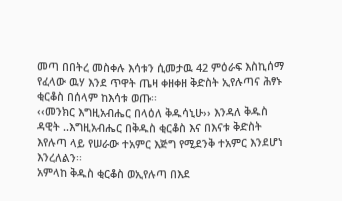መጣ በበትረ መስቀሉ እሳቱን ሲመታዉ 42 ምዕራፍ እስኪሰማ የፈላው ዉሃ እንደ ጥዋት ጤዛ ቀዘቀዘ ቅድስት ኢየሉጣና ሕፃኑ ቂርቆስ በሰላም ከእሳቱ ወጡ፡፡
‹‹መንክር እግዚአብሔር በላዕለ ቅዱሳኒሁ›› እንዳለ ቅዱስ ዳዊት ..እግዚአብሔር በቅዱስ ቂርቆስ እና በእናቱ ቅድስት እየሉጣ ላይ የሠራው ተአምር እጅግ የሚደንቅ ተአምር እንደሆነ እንረለልን፡፡
አምላከ ቅዱስ ቂርቆስ ወኢየሉጣ በእደ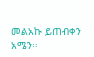መልአኩ ይጠብቀን አሜን፡፡